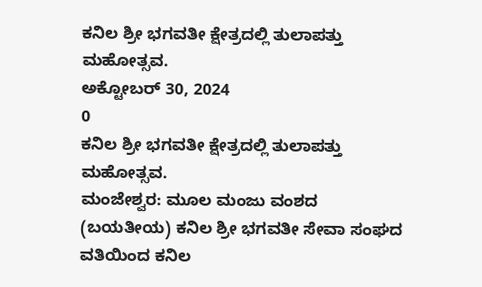ಕನಿಲ ಶ್ರೀ ಭಗವತೀ ಕ್ಷೇತ್ರದಲ್ಲಿ ತುಲಾಪತ್ತು ಮಹೋತ್ಸವ.
ಅಕ್ಟೋಬರ್ 30, 2024
0
ಕನಿಲ ಶ್ರೀ ಭಗವತೀ ಕ್ಷೇತ್ರದಲ್ಲಿ ತುಲಾಪತ್ತು ಮಹೋತ್ಸವ.
ಮಂಜೇಶ್ವರ: ಮೂಲ ಮಂಜು ವಂಶದ (ಬಯತೀಯ) ಕನಿಲ ಶ್ರೀ ಭಗವತೀ ಸೇವಾ ಸಂಘದ ವತಿಯಿಂದ ಕನಿಲ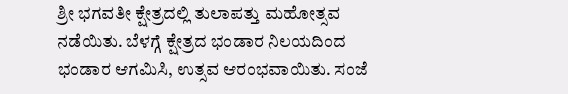ಶ್ರೀ ಭಗವತೀ ಕ್ಷೇತ್ರದಲ್ಲಿ ತುಲಾಪತ್ತು ಮಹೋತ್ಸವ ನಡೆಯಿತು. ಬೆಳಗ್ಗೆ ಕ್ಷೇತ್ರದ ಭಂಡಾರ ನಿಲಯದಿಂದ ಭಂಡಾರ ಆಗಮಿಸಿ, ಉತ್ಸವ ಆರಂಭವಾಯಿತು. ಸಂಜೆ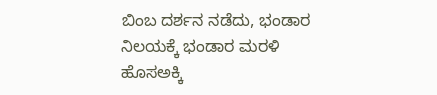ಬಿಂಬ ದರ್ಶನ ನಡೆದು, ಭಂಡಾರ ನಿಲಯಕ್ಕೆ ಭಂಡಾರ ಮರಳಿ ಹೊಸಅಕ್ಕಿ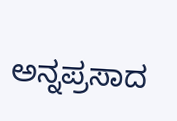ಅನ್ನಪ್ರಸಾದ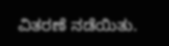ವಿತರಣೆ ನಡೆಯಿತು.